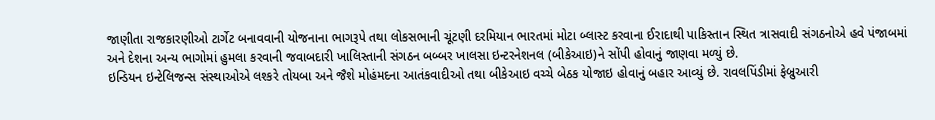જાણીતા રાજકારણીઓ ટાર્ગેટ બનાવવાની યોજનાના ભાગરૂપે તથા લોકસભાની ચૂંટણી દરમિયાન ભારતમાં મોટા બ્લાસ્ટ કરવાના ઈરાદાથી પાકિસ્તાન સ્થિત ત્રાસવાદી સંગઠનોએ હવે પંજાબમાં અને દેશના અન્ય ભાગોમાં હુમલા કરવાની જવાબદારી ખાલિસ્તાની સંગઠન બબ્બર ખાલસા ઇન્ટરનેશનલ (બીકેઆઇ)ને સોંપી હોવાનું જાણવા મળ્યું છે.
ઇન્ડિયન ઇન્ટેલિજન્સ સંસ્થાઓએ લશ્કરે તોયબા અને જૈશે મોહંમદના આતંકવાદીઓ તથા બીકેઆઇ વચ્ચે બેઠક યોજાઇ હોવાનું બહાર આવ્યું છે. રાવલપિંડીમાં ફેબ્રુઆરી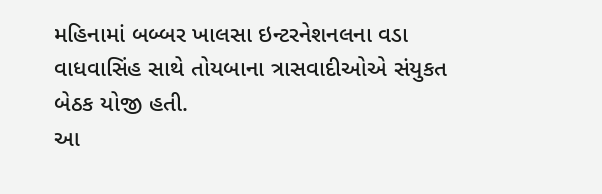મહિનામાં બબ્બર ખાલસા ઇન્ટરનેશનલના વડા વાધવાસિંહ સાથે તોયબાના ત્રાસવાદીઓએ સંયુકત બેઠક યોજી હતી.
આ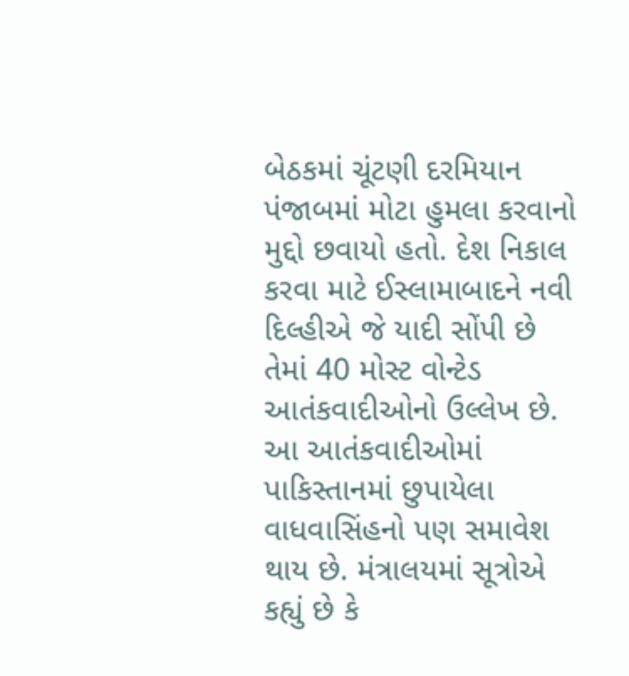બેઠકમાં ચૂંટણી દરમિયાન પંજાબમાં મોટા હુમલા કરવાનો મુદ્દો છવાયો હતો. દેશ નિકાલ કરવા માટે ઈસ્લામાબાદને નવી દિલ્હીએ જે યાદી સોંપી છે તેમાં 40 મોસ્ટ વોન્ટેડ આતંકવાદીઓનો ઉલ્લેખ છે. આ આતંકવાદીઓમાં પાકિસ્તાનમાં છુપાયેલા વાધવાસિંહનો પણ સમાવેશ થાય છે. મંત્રાલયમાં સૂત્રોએ કહ્યું છે કે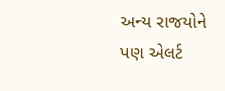અન્ય રાજયોને પણ એલર્ટ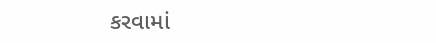કરવામાં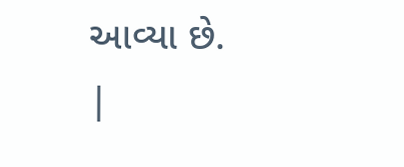આવ્યા છે.
|